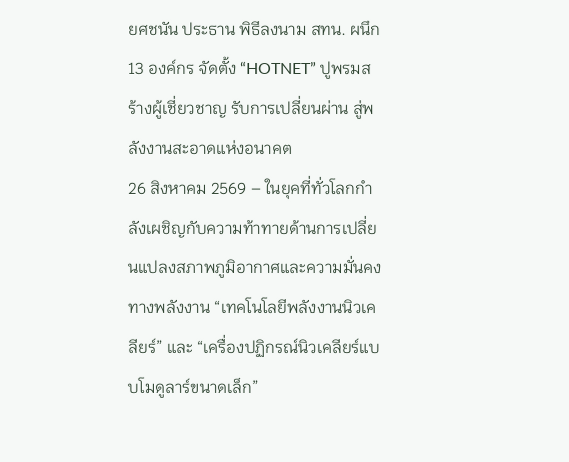ยศชนัน ประธาน พิธีลงนาม สทน. ผนึก 13 องค์กร จัดตั้ง “HOTNET” ปูพรมสร้างผู้เชี่ยวชาญ รับการเปลี่ยนผ่าน สู่พลังงานสะอาดแห่งอนาคต
26 สิงหาคม 2569 – ในยุคที่ทั่วโลกกำลังเผชิญกับความท้าทายด้านการเปลี่ยนแปลงสภาพภูมิอากาศและความมั่นคงทางพลังงาน “เทคโนโลยีพลังงานนิวเคลียร์” และ “เครื่องปฏิกรณ์นิวเคลียร์แบบโมดูลาร์ขนาดเล็ก”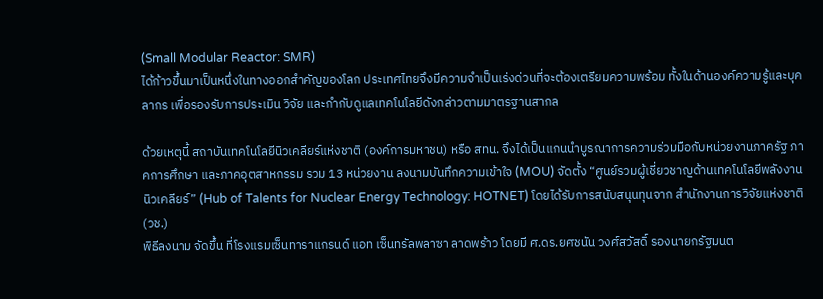(Small Modular Reactor: SMR)
ได้ก้าวขึ้นมาเป็นหนึ่งในทางออกสำคัญของโลก ประเทศไทยจึงมีความจำเป็นเร่งด่วนที่จะต้องเตรียมความพร้อม ทั้งในด้านองค์ความรู้และบุคลากร เพื่อรองรับการประเมิน วิจัย และกำกับดูแลเทคโนโลยีดังกล่าวตามมาตรฐานสากล

ด้วยเหตุนี้ สถาบันเทคโนโลยีนิวเคลียร์แห่งชาติ (องค์การมหาชน) หรือ สทน. จึงได้เป็นแกนนำบูรณาการความร่วมมือกับหน่วยงานภาครัฐ ภาคการศึกษา และภาคอุตสาหกรรม รวม 13 หน่วยงาน ลงนามบันทึกความเข้าใจ (MOU) จัดตั้ง “ศูนย์รวมผู้เชี่ยวชาญด้านเทคโนโลยีพลังงานนิวเคลียร์” (Hub of Talents for Nuclear Energy Technology: HOTNET) โดยได้รับการสนับสนุนทุนจาก สำนักงานการวิจัยแห่งชาติ (วช.)
พิธีลงนาม จัดขึ้น ที่โรงแรมเซ็นทาราแกรนด์ แอท เซ็นทรัลพลาซา ลาดพร้าว โดยมี ศ.ดร.ยศชนัน วงศ์สวัสดิ์ รองนายกรัฐมนต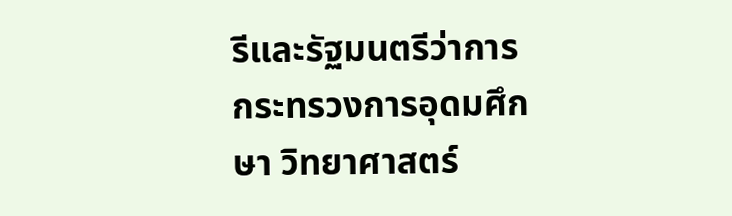รีและรัฐมนตรีว่าการกระทรวงการอุดมศึกษา วิทยาศาสตร์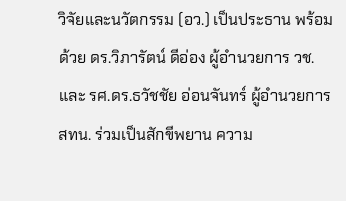วิจัยและนวัตกรรม (อว.) เป็นประธาน พร้อมด้วย ดร.วิภารัตน์ ดีอ่อง ผู้อำนวยการ วช. และ รศ.ดร.ธวัชชัย อ่อนจันทร์ ผู้อำนวยการ สทน. ร่วมเป็นสักขีพยาน ความ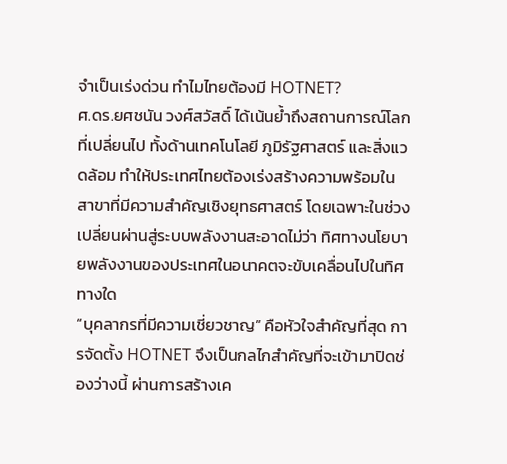จำเป็นเร่งด่วน ทำไมไทยต้องมี HOTNET?
ศ.ดร.ยศชนัน วงศ์สวัสดิ์ ได้เน้นย้ำถึงสถานการณ์โลกที่เปลี่ยนไป ทั้งด้านเทคโนโลยี ภูมิรัฐศาสตร์ และสิ่งแวดล้อม ทำให้ประเทศไทยต้องเร่งสร้างความพร้อมในสาขาที่มีความสำคัญเชิงยุทธศาสตร์ โดยเฉพาะในช่วงเปลี่ยนผ่านสู่ระบบพลังงานสะอาดไม่ว่า ทิศทางนโยบายพลังงานของประเทศในอนาคตจะขับเคลื่อนไปในทิศทางใด
“บุคลากรที่มีความเชี่ยวชาญ” คือหัวใจสำคัญที่สุด การจัดตั้ง HOTNET จึงเป็นกลไกสำคัญที่จะเข้ามาปิดช่องว่างนี้ ผ่านการสร้างเค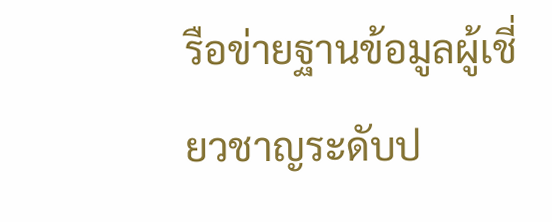รือข่ายฐานข้อมูลผู้เชี่ยวชาญระดับป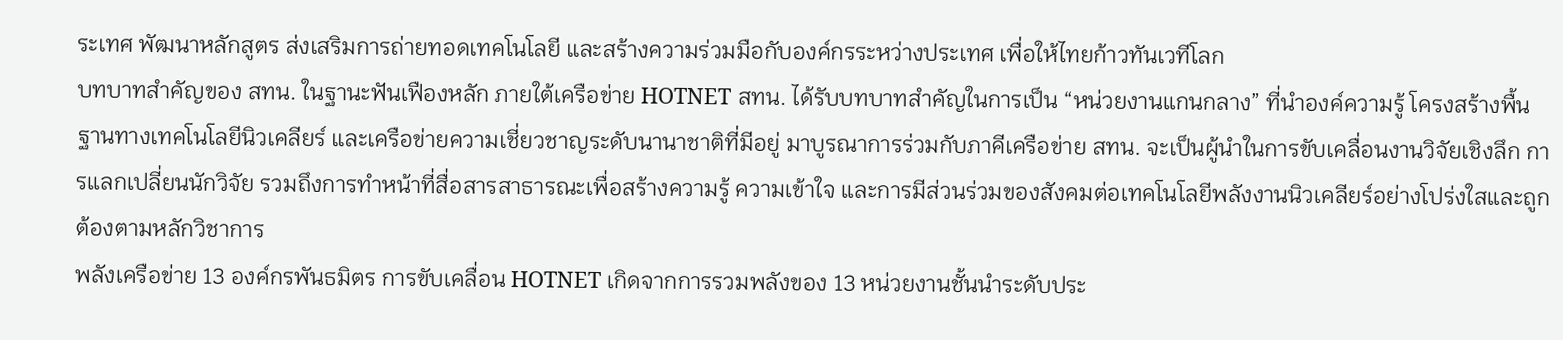ระเทศ พัฒนาหลักสูตร ส่งเสริมการถ่ายทอดเทคโนโลยี และสร้างความร่วมมือกับองค์กรระหว่างประเทศ เพื่อให้ไทยก้าวทันเวทีโลก
บทบาทสำคัญของ สทน. ในฐานะฟันเฟืองหลัก ภายใต้เครือข่าย HOTNET สทน. ได้รับบทบาทสำคัญในการเป็น “หน่วยงานแกนกลาง” ที่นำองค์ความรู้ โครงสร้างพื้นฐานทางเทคโนโลยีนิวเคลียร์ และเครือข่ายความเชี่ยวชาญระดับนานาชาติที่มีอยู่ มาบูรณาการร่วมกับภาคีเครือข่าย สทน. จะเป็นผู้นำในการขับเคลื่อนงานวิจัยเชิงลึก การแลกเปลี่ยนนักวิจัย รวมถึงการทำหน้าที่สื่อสารสาธารณะเพื่อสร้างความรู้ ความเข้าใจ และการมีส่วนร่วมของสังคมต่อเทคโนโลยีพลังงานนิวเคลียร์อย่างโปร่งใสและถูกต้องตามหลักวิชาการ
พลังเครือข่าย 13 องค์กรพันธมิตร การขับเคลื่อน HOTNET เกิดจากการรวมพลังของ 13 หน่วยงานชั้นนำระดับประ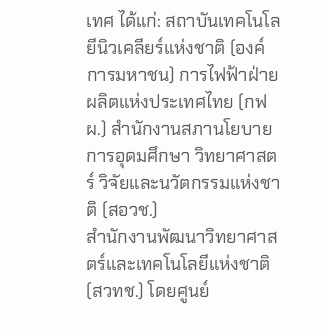เทศ ได้แก่: สถาบันเทคโนโลยีนิวเคลียร์แห่งชาติ (องค์การมหาชน) การไฟฟ้าฝ่ายผลิตแห่งประเทศไทย (กฟผ.) สำนักงานสภานโยบายการอุดมศึกษา วิทยาศาสตร์ วิจัยและนวัตกรรมแห่งชาติ (สอวช.)
สำนักงานพัฒนาวิทยาศาสตร์และเทคโนโลยีแห่งชาติ (สวทช.) โดยศูนย์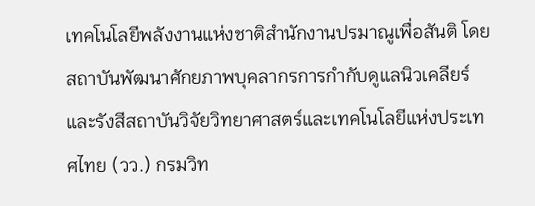เทคโนโลยีพลังงานแห่งชาติสำนักงานปรมาณูเพื่อสันติ โดยสถาบันพัฒนาศักยภาพบุคลากรการกำกับดูแลนิวเคลียร์และรังสีสถาบันวิจัยวิทยาศาสตร์และเทคโนโลยีแห่งประเทศไทย (วว.) กรมวิท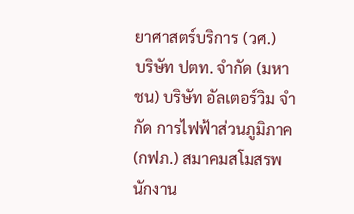ยาศาสตร์บริการ (วศ.)
บริษัท ปตท. จำกัด (มหาชน) บริษัท อัลเตอร์วิม จำกัด การไฟฟ้าส่วนภูมิภาค (กฟภ.) สมาคมสโมสรพนักงาน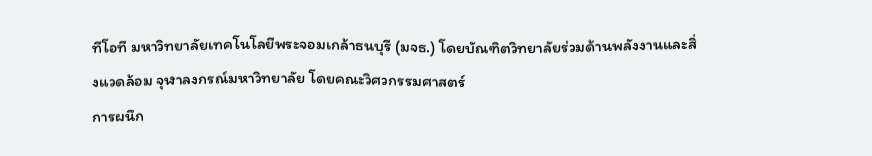ทีโอที มหาวิทยาลัยเทคโนโลยีพระจอมเกล้าธนบุรี (มจธ.) โดยบัณฑิตวิทยาลัยร่วมด้านพลังงานและสิ่งแวดล้อม จุฬาลงกรณ์มหาวิทยาลัย โดยคณะวิศวกรรมศาสตร์
การผนึก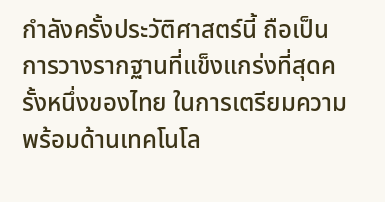กำลังครั้งประวัติศาสตร์นี้ ถือเป็นการวางรากฐานที่แข็งแกร่งที่สุดครั้งหนึ่งของไทย ในการเตรียมความพร้อมด้านเทคโนโล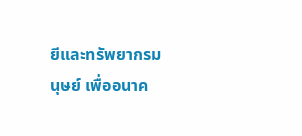ยีและทรัพยากรมนุษย์ เพื่ออนาค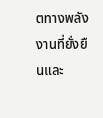ตทางพลังงานที่ยั่งยืนและ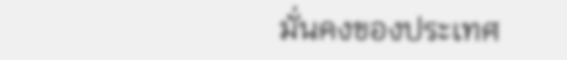มั่นคงของประเทศ